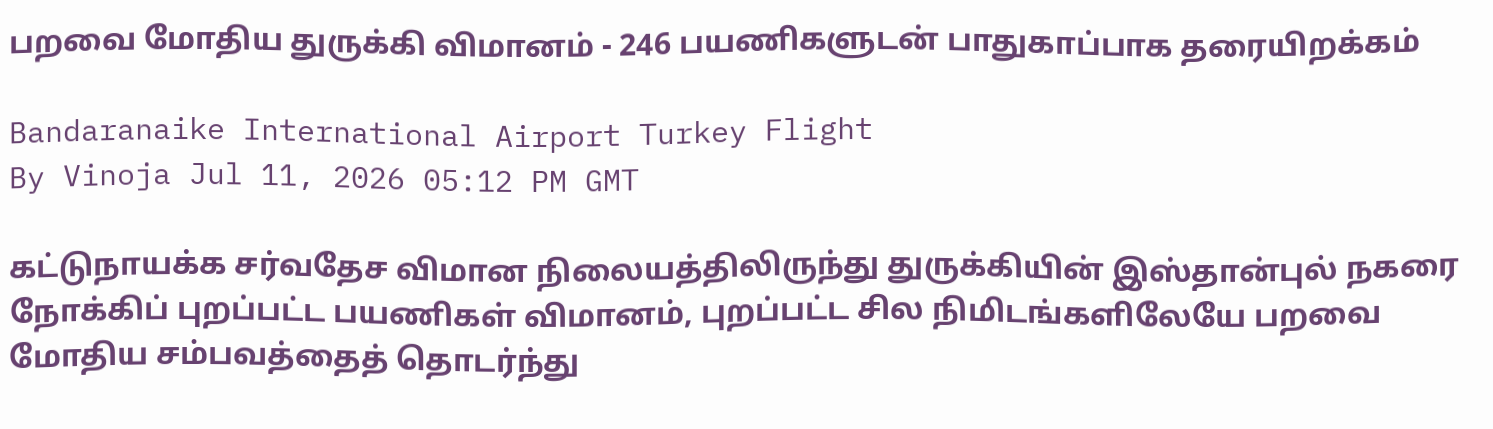பறவை மோதிய துருக்கி விமானம் - 246 பயணிகளுடன் பாதுகாப்பாக தரையிறக்கம்

Bandaranaike International Airport Turkey Flight
By Vinoja Jul 11, 2026 05:12 PM GMT

கட்டுநாயக்க சர்வதேச விமான நிலையத்திலிருந்து துருக்கியின் இஸ்தான்புல் நகரை நோக்கிப் புறப்பட்ட பயணிகள் விமானம், புறப்பட்ட சில நிமிடங்களிலேயே பறவை மோதிய சம்பவத்தைத் தொடர்ந்து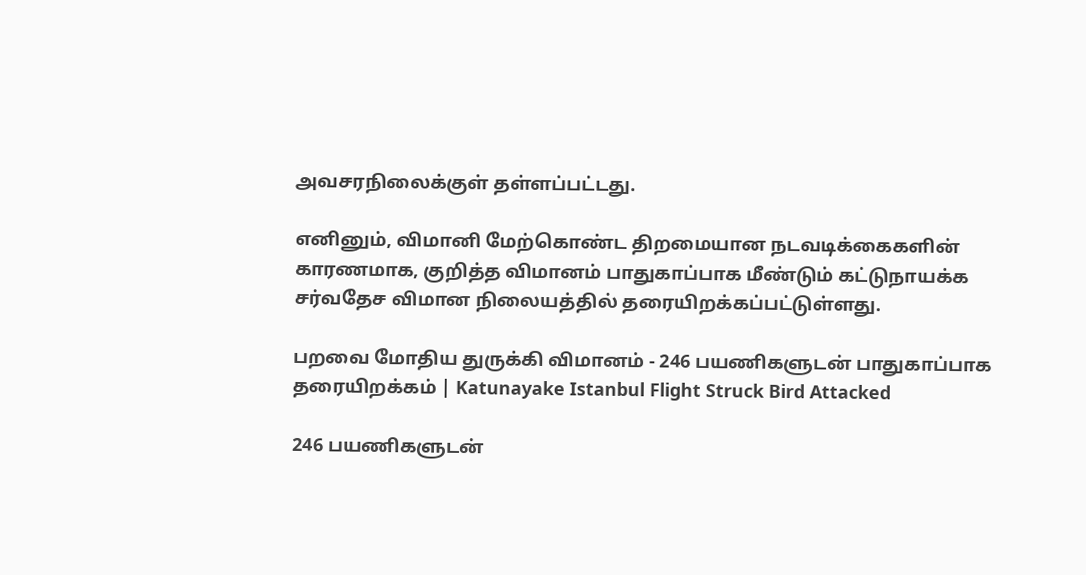அவசரநிலைக்குள் தள்ளப்பட்டது.

எனினும், விமானி மேற்கொண்ட திறமையான நடவடிக்கைகளின் காரணமாக, குறித்த விமானம் பாதுகாப்பாக மீண்டும் கட்டுநாயக்க சர்வதேச விமான நிலையத்தில் தரையிறக்கப்பட்டுள்ளது.

பறவை மோதிய துருக்கி விமானம் - 246 பயணிகளுடன் பாதுகாப்பாக தரையிறக்கம் | Katunayake Istanbul Flight Struck Bird Attacked

246 பயணிகளுடன்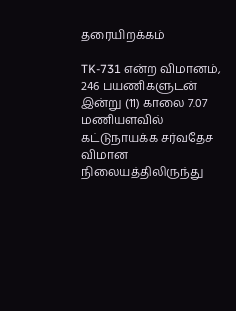தரையிறக்கம்

TK-731 என்ற விமானம், 246 பயணிகளுடன் இன்று (11) காலை 7.07 மணியளவில் கட்டுநாயக்க சர்வதேச விமான நிலையத்திலிருந்து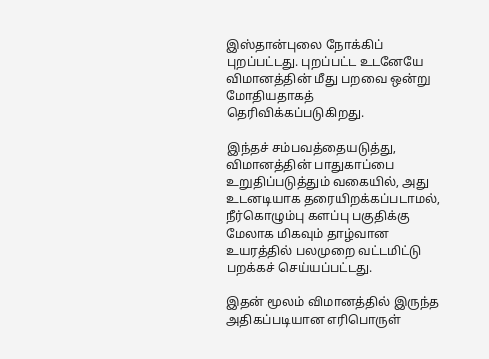இஸ்தான்புலை நோக்கிப் புறப்பட்டது. புறப்பட்ட உடனேயே விமானத்தின் மீது பறவை ஒன்று மோதியதாகத் தெரிவிக்கப்படுகிறது.

இந்தச் சம்பவத்தையடுத்து, விமானத்தின் பாதுகாப்பை உறுதிப்படுத்தும் வகையில், அது உடனடியாக தரையிறக்கப்படாமல், நீர்கொழும்பு களப்பு பகுதிக்கு மேலாக மிகவும் தாழ்வான உயரத்தில் பலமுறை வட்டமிட்டு பறக்கச் செய்யப்பட்டது.

இதன் மூலம் விமானத்தில் இருந்த அதிகப்படியான எரிபொருள்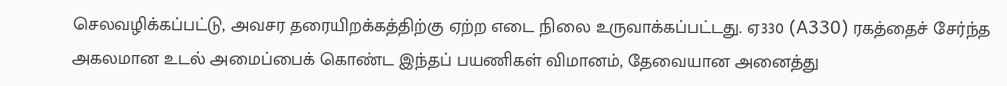செலவழிக்கப்பட்டு, அவசர தரையிறக்கத்திற்கு ஏற்ற எடை நிலை உருவாக்கப்பட்டது. ஏ330 (A330) ரகத்தைச் சேர்ந்த அகலமான உடல் அமைப்பைக் கொண்ட இந்தப் பயணிகள் விமானம், தேவையான அனைத்து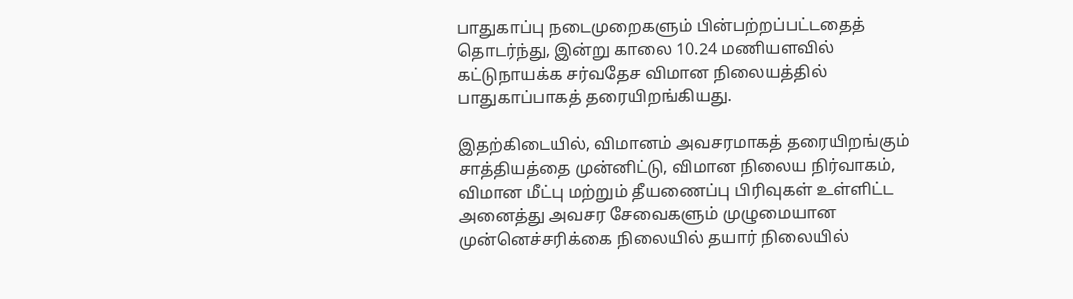பாதுகாப்பு நடைமுறைகளும் பின்பற்றப்பட்டதைத் தொடர்ந்து, இன்று காலை 10.24 மணியளவில் கட்டுநாயக்க சர்வதேச விமான நிலையத்தில் பாதுகாப்பாகத் தரையிறங்கியது.

இதற்கிடையில், விமானம் அவசரமாகத் தரையிறங்கும் சாத்தியத்தை முன்னிட்டு, விமான நிலைய நிர்வாகம், விமான மீட்பு மற்றும் தீயணைப்பு பிரிவுகள் உள்ளிட்ட அனைத்து அவசர சேவைகளும் முழுமையான முன்னெச்சரிக்கை நிலையில் தயார் நிலையில்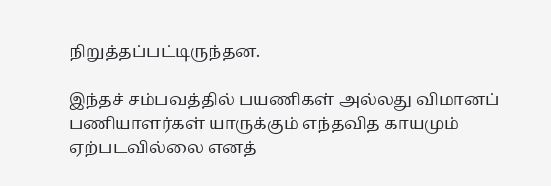நிறுத்தப்பட்டிருந்தன.

இந்தச் சம்பவத்தில் பயணிகள் அல்லது விமானப் பணியாளர்கள் யாருக்கும் எந்தவித காயமும் ஏற்படவில்லை எனத்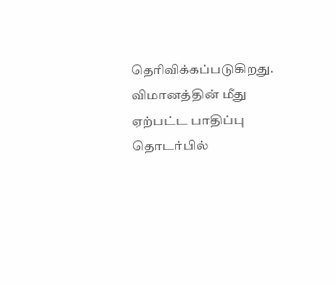தெரிவிக்கப்படுகிறது. விமானத்தின் மீது ஏற்பட்ட பாதிப்பு தொடர்பில்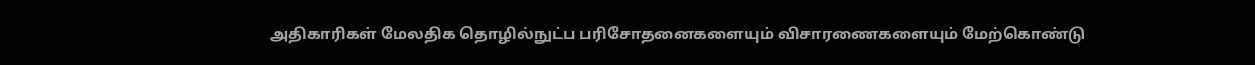அதிகாரிகள் மேலதிக தொழில்நுட்ப பரிசோதனைகளையும் விசாரணைகளையும் மேற்கொண்டு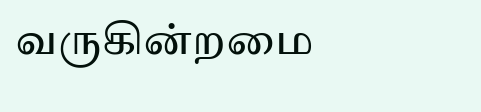வருகின்றமை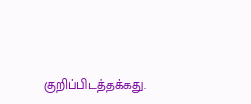குறிப்பிடத்தக்கது.